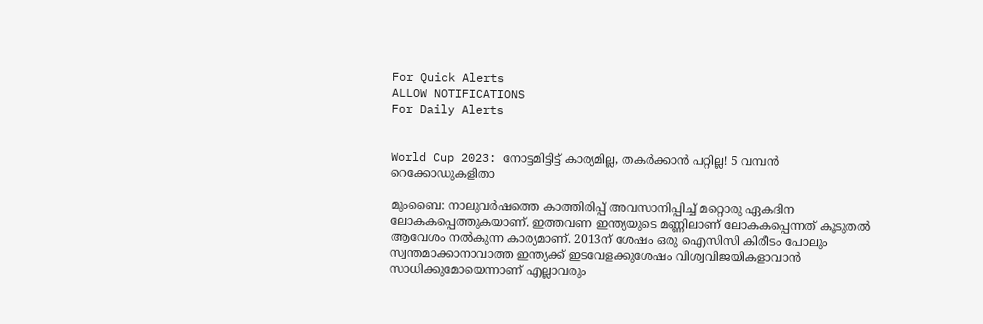For Quick Alerts
ALLOW NOTIFICATIONS
For Daily Alerts


World Cup 2023: നോട്ടമിട്ടിട്ട് കാര്യമില്ല, തകര്‍ക്കാന്‍ പറ്റില്ല! 5 വമ്പന്‍ റെക്കോഡുകളിതാ

മുംബൈ: നാലുവര്‍ഷത്തെ കാത്തിരിപ്പ് അവസാനിപ്പിച്ച് മറ്റൊരു ഏകദിന ലോകകപ്പെത്തുകയാണ്. ഇത്തവണ ഇന്ത്യയുടെ മണ്ണിലാണ് ലോകകപ്പെന്നത് കൂടുതല്‍ ആവേശം നല്‍കുന്ന കാര്യമാണ്. 2013ന് ശേഷം ഒരു ഐസിസി കിരീടം പോലും സ്വന്തമാക്കാനാവാത്ത ഇന്ത്യക്ക് ഇടവേളക്കുശേഷം വിശ്വവിജയികളാവാന്‍ സാധിക്കുമോയെന്നാണ് എല്ലാവരും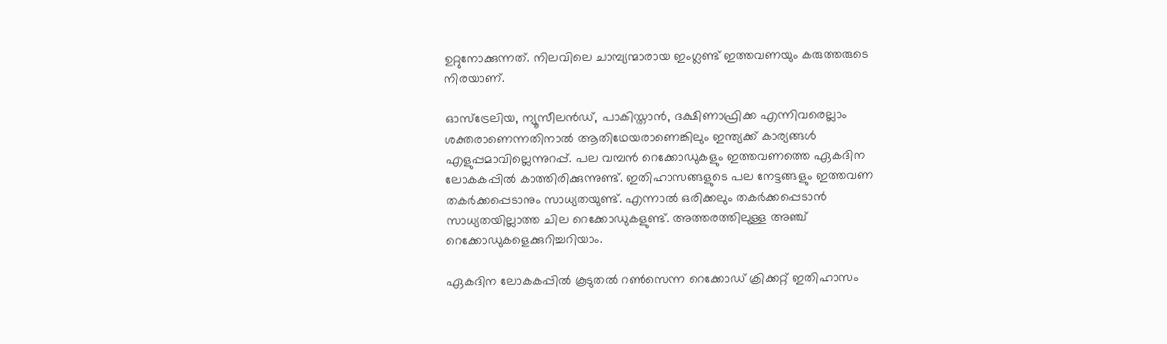ഉറ്റുനോക്കുന്നത്. നിലവിലെ ചാമ്പ്യന്മാരായ ഇംഗ്ലണ്ട് ഇത്തവണയും കരുത്തരുടെ നിരയാണ്.

ഓസ്‌ട്രേലിയ, ന്യൂസീലന്‍ഡ്, പാകിസ്താന്‍, ദക്ഷിണാഫ്രിക്ക എന്നിവരെല്ലാം ശക്തരാണെന്നതിനാല്‍ ആതിഥേയരാണെങ്കിലും ഇന്ത്യക്ക് കാര്യങ്ങള്‍ എളുപ്പമാവില്ലെന്നുറപ്പ്. പല വമ്പന്‍ റെക്കോഡുകളും ഇത്തവണത്തെ ഏകദിന ലോകകപ്പില്‍ കാത്തിരിക്കുന്നുണ്ട്. ഇതിഹാസങ്ങളുടെ പല നേട്ടങ്ങളും ഇത്തവണ തകര്‍ക്കപ്പെടാനും സാധ്യതയുണ്ട്. എന്നാല്‍ ഒരിക്കലും തകര്‍ക്കപ്പെടാന്‍ സാധ്യതയില്ലാത്ത ചില റെക്കോഡുകളുണ്ട്. അത്തരത്തിലുള്ള അഞ്ച് റെക്കോഡുകളെക്കുറിച്ചറിയാം.

ഏകദിന ലോകകപ്പില്‍ കൂടുതല്‍ റണ്‍സെന്ന റെക്കോഡ് ക്രിക്കറ്റ് ഇതിഹാസം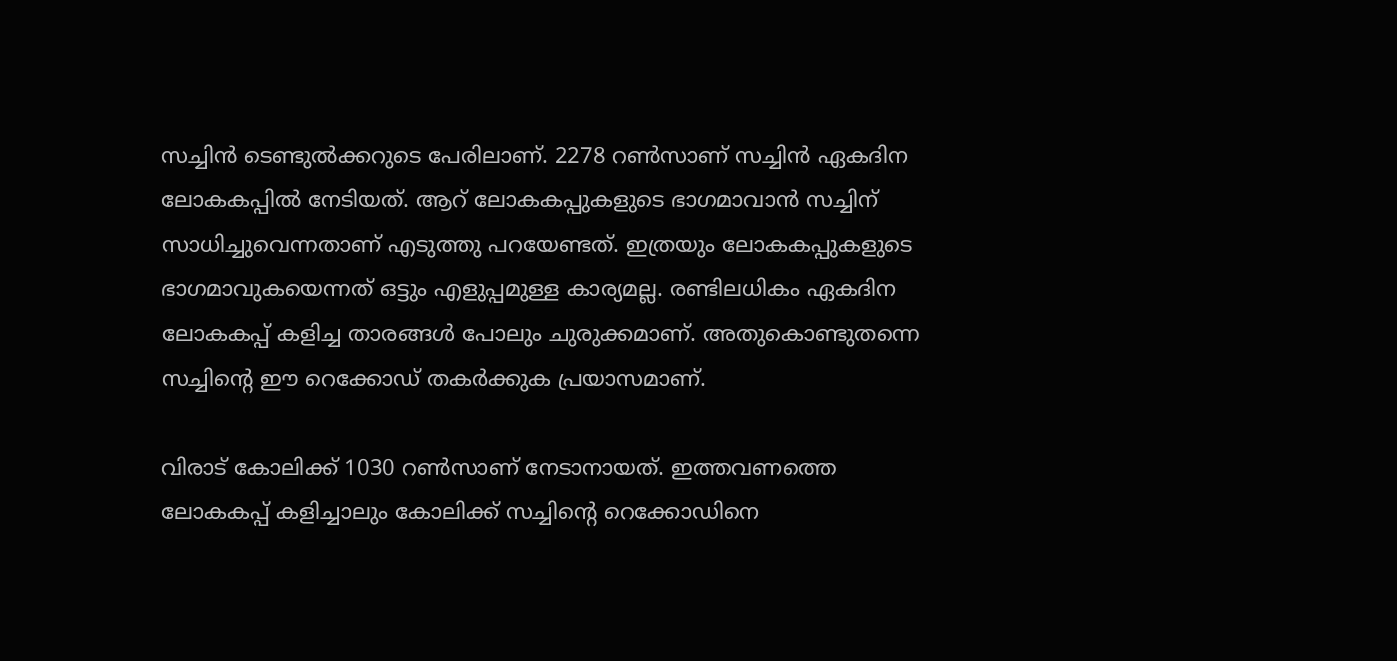സച്ചിന്‍ ടെണ്ടുല്‍ക്കറുടെ പേരിലാണ്. 2278 റണ്‍സാണ് സച്ചിന്‍ ഏകദിന ലോകകപ്പില്‍ നേടിയത്. ആറ് ലോകകപ്പുകളുടെ ഭാഗമാവാന്‍ സച്ചിന് സാധിച്ചുവെന്നതാണ് എടുത്തു പറയേണ്ടത്. ഇത്രയും ലോകകപ്പുകളുടെ ഭാഗമാവുകയെന്നത് ഒട്ടും എളുപ്പമുള്ള കാര്യമല്ല. രണ്ടിലധികം ഏകദിന ലോകകപ്പ് കളിച്ച താരങ്ങള്‍ പോലും ചുരുക്കമാണ്. അതുകൊണ്ടുതന്നെ സച്ചിന്റെ ഈ റെക്കോഡ് തകര്‍ക്കുക പ്രയാസമാണ്.

വിരാട് കോലിക്ക് 1030 റണ്‍സാണ് നേടാനായത്. ഇത്തവണത്തെ ലോകകപ്പ് കളിച്ചാലും കോലിക്ക് സച്ചിന്റെ റെക്കോഡിനെ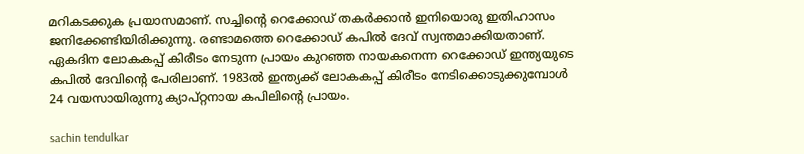മറികടക്കുക പ്രയാസമാണ്. സച്ചിന്റെ റെക്കോഡ് തകര്‍ക്കാന്‍ ഇനിയൊരു ഇതിഹാസം ജനിക്കേണ്ടിയിരിക്കുന്നു. രണ്ടാമത്തെ റെക്കോഡ് കപില്‍ ദേവ് സ്വന്തമാക്കിയതാണ്. ഏകദിന ലോകകപ്പ് കിരീടം നേടുന്ന പ്രായം കുറഞ്ഞ നായകനെന്ന റെക്കോഡ് ഇന്ത്യയുടെ കപില്‍ ദേവിന്റെ പേരിലാണ്. 1983ല്‍ ഇന്ത്യക്ക് ലോകകപ്പ് കിരീടം നേടിക്കൊടുക്കുമ്പോള്‍ 24 വയസായിരുന്നു ക്യാപ്റ്റനായ കപിലിന്റെ പ്രായം.

sachin tendulkar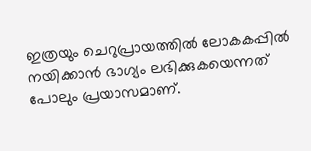ഇത്രയും ചെറുപ്രായത്തില്‍ ലോകകപ്പില്‍ നയിക്കാന്‍ ഭാഗ്യം ലഭിക്കുകയെന്നത് പോലും പ്രയാസമാണ്.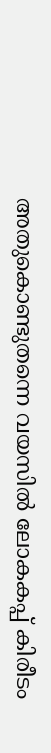അതുകൊണ്ടുതന്നെ വയസില്‍ ലോകകപ്പ് കിരീടം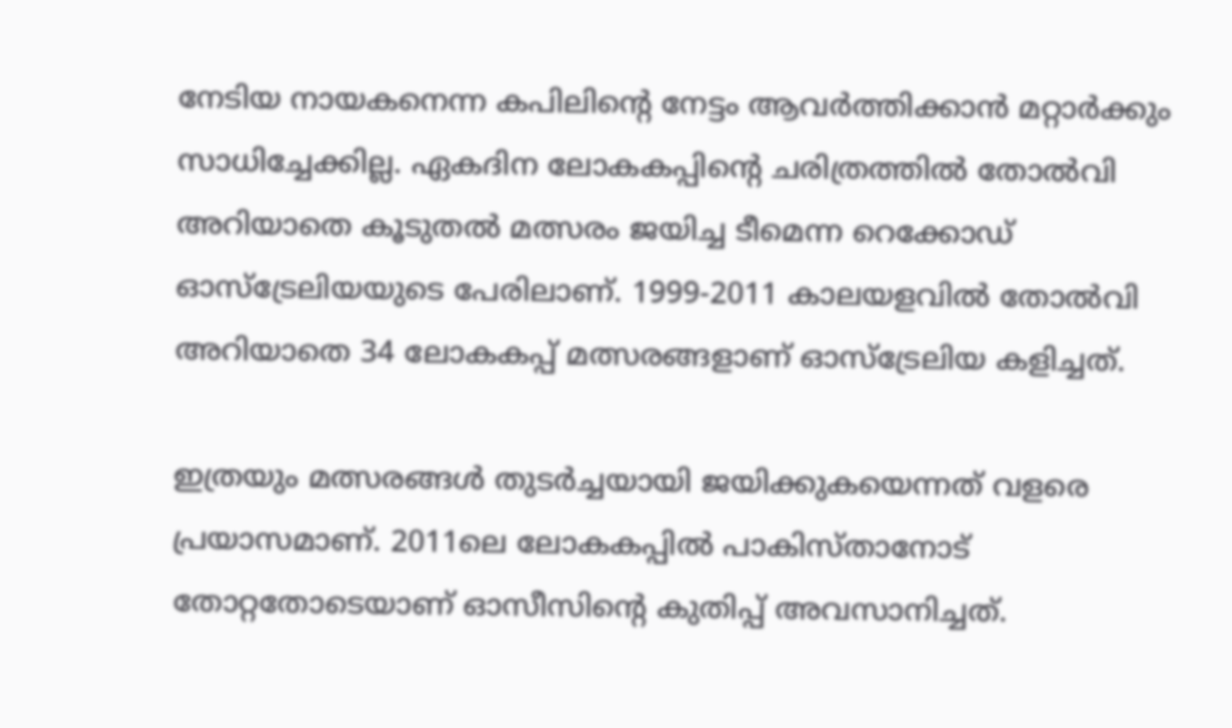നേടിയ നായകനെന്ന കപിലിന്റെ നേട്ടം ആവര്‍ത്തിക്കാന്‍ മറ്റാര്‍ക്കും സാധിച്ചേക്കില്ല. ഏകദിന ലോകകപ്പിന്റെ ചരിത്രത്തില്‍ തോല്‍വി അറിയാതെ കൂടുതല്‍ മത്സരം ജയിച്ച ടീമെന്ന റെക്കോഡ് ഓസ്‌ട്രേലിയയുടെ പേരിലാണ്. 1999-2011 കാലയളവില്‍ തോല്‍വി അറിയാതെ 34 ലോകകപ്പ് മത്സരങ്ങളാണ് ഓസ്‌ട്രേലിയ കളിച്ചത്.

ഇത്രയും മത്സരങ്ങള്‍ തുടര്‍ച്ചയായി ജയിക്കുകയെന്നത് വളരെ പ്രയാസമാണ്. 2011ലെ ലോകകപ്പില്‍ പാകിസ്താനോട് തോറ്റതോടെയാണ് ഓസീസിന്റെ കുതിപ്പ് അവസാനിച്ചത്.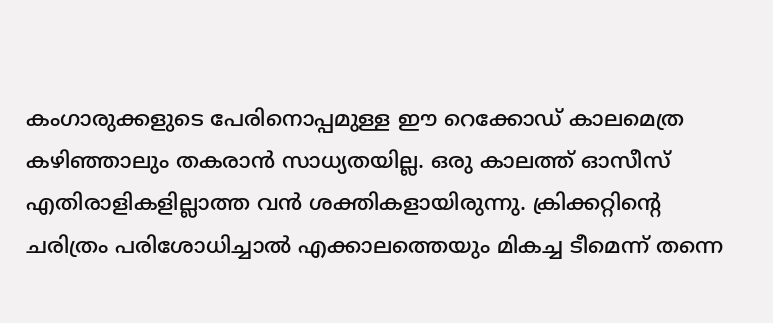കംഗാരുക്കളുടെ പേരിനൊപ്പമുള്ള ഈ റെക്കോഡ് കാലമെത്ര കഴിഞ്ഞാലും തകരാന്‍ സാധ്യതയില്ല. ഒരു കാലത്ത് ഓസീസ് എതിരാളികളില്ലാത്ത വന്‍ ശക്തികളായിരുന്നു. ക്രിക്കറ്റിന്റെ ചരിത്രം പരിശോധിച്ചാല്‍ എക്കാലത്തെയും മികച്ച ടീമെന്ന് തന്നെ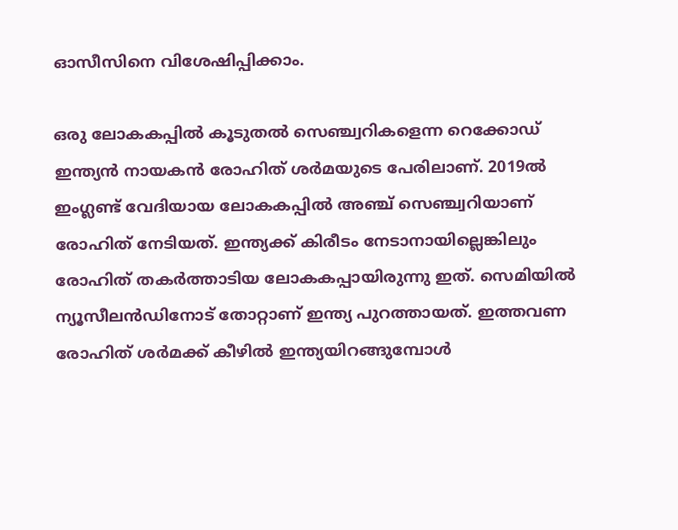ഓസീസിനെ വിശേഷിപ്പിക്കാം.

ഒരു ലോകകപ്പില്‍ കൂടുതല്‍ സെഞ്ച്വറികളെന്ന റെക്കോഡ് ഇന്ത്യന്‍ നായകന്‍ രോഹിത് ശര്‍മയുടെ പേരിലാണ്. 2019ല്‍ ഇംഗ്ലണ്ട് വേദിയായ ലോകകപ്പില്‍ അഞ്ച് സെഞ്ച്വറിയാണ് രോഹിത് നേടിയത്. ഇന്ത്യക്ക് കിരീടം നേടാനായില്ലെങ്കിലും രോഹിത് തകര്‍ത്താടിയ ലോകകപ്പായിരുന്നു ഇത്. സെമിയില്‍ ന്യൂസീലന്‍ഡിനോട് തോറ്റാണ് ഇന്ത്യ പുറത്തായത്. ഇത്തവണ രോഹിത് ശര്‍മക്ക് കീഴില്‍ ഇന്ത്യയിറങ്ങുമ്പോള്‍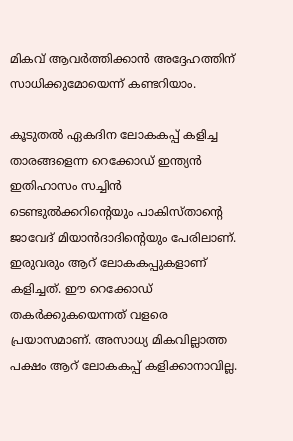മികവ് ആവര്‍ത്തിക്കാന്‍ അദ്ദേഹത്തിന് സാധിക്കുമോയെന്ന് കണ്ടറിയാം.

കൂടുതല്‍ ഏകദിന ലോകകപ്പ് കളിച്ച താരങ്ങളെന്ന റെക്കോഡ് ഇന്ത്യന്‍ ഇതിഹാസം സച്ചിന്‍ ടെണ്ടുല്‍ക്കറിന്റെയും പാകിസ്താന്റെ ജാവേദ് മിയാന്‍ദാദിന്റെയും പേരിലാണ്. ഇരുവരും ആറ് ലോകകപ്പുകളാണ് കളിച്ചത്. ഈ റെക്കോഡ് തകര്‍ക്കുകയെന്നത് വളരെ പ്രയാസമാണ്. അസാധ്യ മികവില്ലാത്ത പക്ഷം ആറ് ലോകകപ്പ് കളിക്കാനാവില്ല.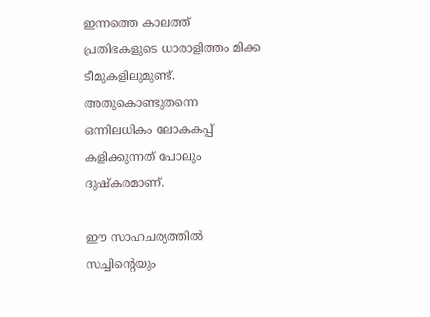ഇന്നത്തെ കാലത്ത് പ്രതിഭകളുടെ ധാരാളിത്തം മിക്ക ടീമുകളിലുമുണ്ട്. അതുകൊണ്ടുതന്നെ ഒന്നിലധികം ലോകകപ്പ് കളിക്കുന്നത് പോലും ദുഷ്‌കരമാണ്.

ഈ സാഹചര്യത്തില്‍ സച്ചിന്റെയും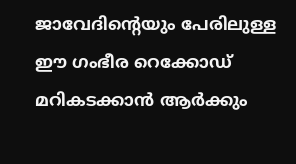ജാവേദിന്റെയും പേരിലുള്ള ഈ ഗംഭീര റെക്കോഡ് മറികടക്കാന്‍ ആര്‍ക്കും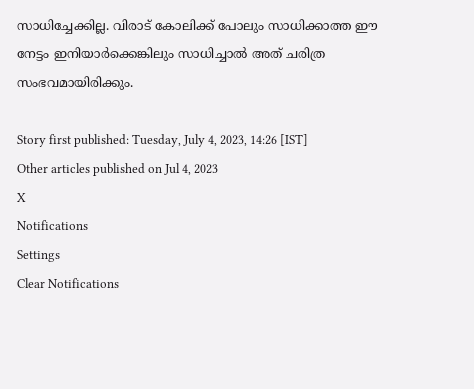സാധിച്ചേക്കില്ല. വിരാട് കോലിക്ക് പോലും സാധിക്കാത്ത ഈ നേട്ടം ഇനിയാര്‍ക്കെങ്കിലും സാധിച്ചാല്‍ അത് ചരിത്ര സംഭവമായിരിക്കും.

Story first published: Tuesday, July 4, 2023, 14:26 [IST]
Other articles published on Jul 4, 2023
X
Notifications
Settings
Clear Notifications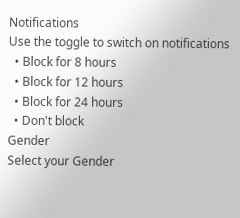Notifications
Use the toggle to switch on notifications
  • Block for 8 hours
  • Block for 12 hours
  • Block for 24 hours
  • Don't block
Gender
Select your Gender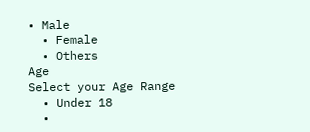• Male
  • Female
  • Others
Age
Select your Age Range
  • Under 18
  •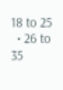18 to 25
  • 26 to 35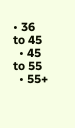• 36 to 45
  • 45 to 55
  • 55+